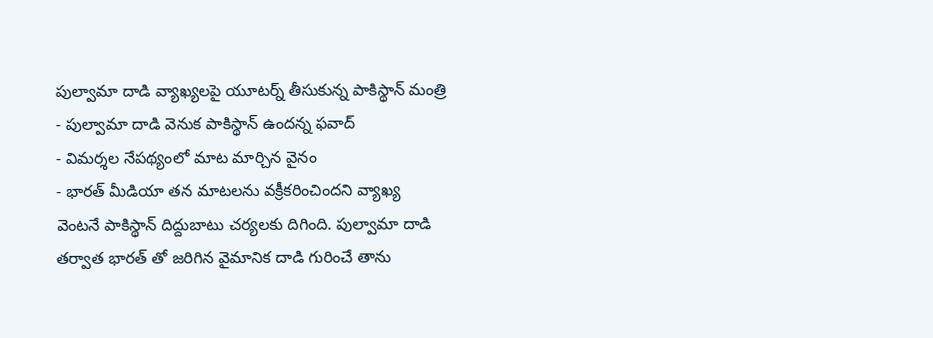పుల్వామా దాడి వ్యాఖ్యలపై యూటర్న్ తీసుకున్న పాకిస్థాన్ మంత్రి
- పుల్వామా దాడి వెనుక పాకిస్థాన్ ఉందన్న ఫవాద్
- విమర్శల నేపథ్యంలో మాట మార్చిన వైనం
- భారత్ మీడియా తన మాటలను వక్రీకరించిందని వ్యాఖ్య
వెంటనే పాకిస్థాన్ దిద్దుబాటు చర్యలకు దిగింది. పుల్వామా దాడి తర్వాత భారత్ తో జరిగిన వైమానిక దాడి గురించే తాను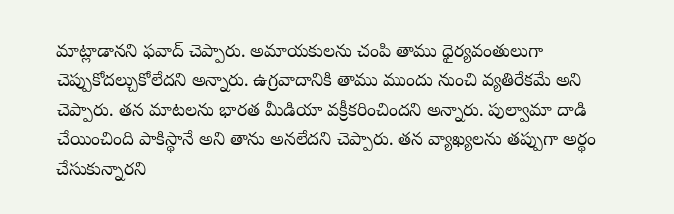మాట్లాడానని ఫవాద్ చెప్పారు. అమాయకులను చంపి తాము ధైర్యవంతులుగా చెప్పుకోదల్చుకోలేదని అన్నారు. ఉగ్రవాదానికి తాము ముందు నుంచి వ్యతిరేకమే అని చెప్పారు. తన మాటలను భారత మీడియా వక్రీకరించిందని అన్నారు. పుల్వామా దాడి చేయించింది పాకిస్థానే అని తాను అనలేదని చెప్పారు. తన వ్యాఖ్యలను తప్పుగా అర్థం చేసుకున్నారని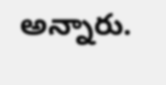అన్నారు.